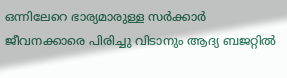ഒന്നിലേറെ ഭാര്യമാരുള്ള സർക്കാർ ജീവനക്കാരെ പിരിച്ചു വിടാനും ആദ്യ ബജറ്റിൽ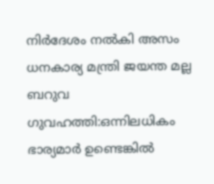നിർദേശം നൽകി അസം ധനകാര്യ മന്ത്രി ജയന്ത മല്ല ബറുവ
ഗുവഹത്തി:ഒന്നിലധികം ഭാര്യമാർ ഉണ്ടെങ്കിൽ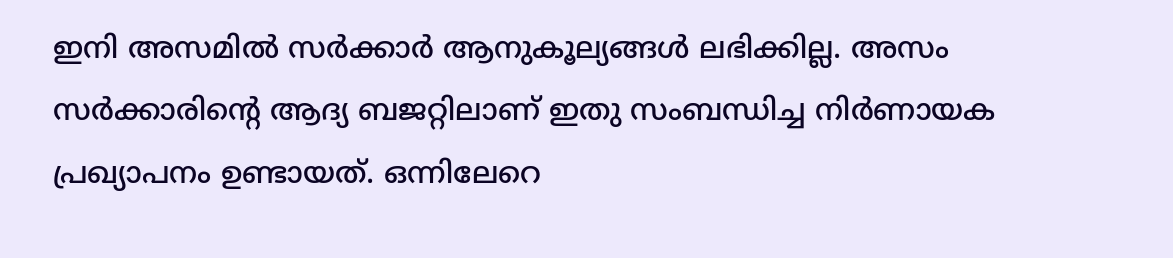ഇനി അസമിൽ സർക്കാർ ആനുകൂല്യങ്ങൾ ലഭിക്കില്ല. അസം സർക്കാരിന്റെ ആദ്യ ബജറ്റിലാണ് ഇതു സംബന്ധിച്ച നിർണായക പ്രഖ്യാപനം ഉണ്ടായത്. ഒന്നിലേറെ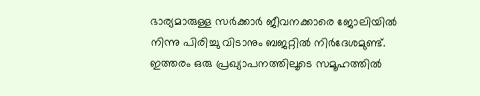ഭാര്യമാരുള്ള സർക്കാർ ജീവനക്കാരെ ജോലിയിൽ നിന്നു പിരിച്ചു വിടാനും ബജറ്റിൽ നിർദേശമുണ്ട്. ഇത്തരം ഒരു പ്രഖ്യാപനത്തിലൂടെ സമൂഹത്തിൽ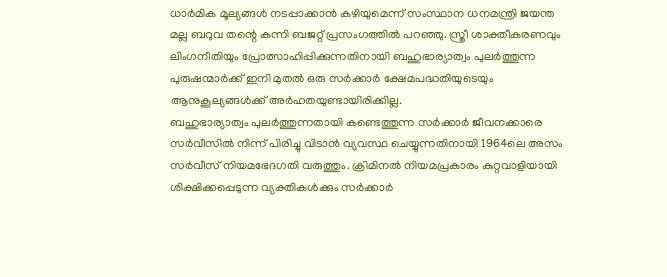ധാർമിക മൂല്യങ്ങൾ നടപ്പാക്കാൻ കഴിയുമെന്ന് സംസ്ഥാന ധനമന്ത്രി ജയന്ത മല്ല ബറുവ തന്റെ കന്നി ബജറ്റ് പ്രസംഗത്തിൽ പറഞ്ഞു. സ്ത്രീ ശാക്തീകരണവും ലിംഗനീതിയും പ്രോത്സാഹിപ്പിക്കുന്നതിനായി ബഹുഭാര്യാത്വം പുലർത്തുന്ന പുരുഷന്മാർക്ക് ഇനി മുതൽ ഒരു സർക്കാർ ക്ഷേമപദ്ധതിയുടെയും ആനുകൂല്യങ്ങൾക്ക് അർഹതയുണ്ടായിരിക്കില്ല.
ബഹുഭാര്യാത്വം പുലർത്തുന്നതായി കണ്ടെത്തുന്ന സർക്കാർ ജീവനക്കാരെ സർവീസിൽ നിന്ന് പിരിച്ചു വിടാൻ വ്യവസ്ഥ ചെയ്യുന്നതിനായി 1964ലെ അസം സർവീസ് നിയമഭേദഗതി വരുത്തും. ക്രിമിനൽ നിയമപ്രകാരം കുറ്റവാളിയായി ശിക്ഷിക്കപ്പെടുന്ന വ്യക്തികൾക്കും സർക്കാർ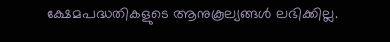ക്ഷേമപദ്ധതികളുടെ ആനുകൂല്യങ്ങൾ ലഭിക്കില്ല.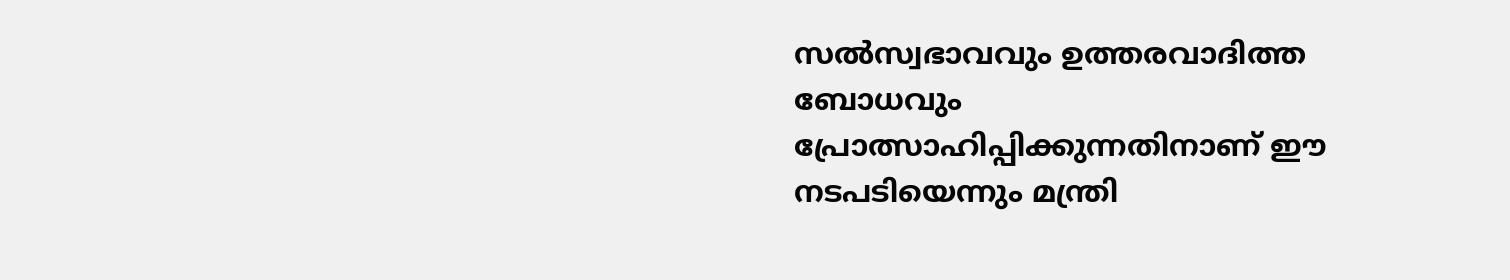സൽസ്വഭാവവും ഉത്തരവാദിത്ത ബോധവും പ്രോത്സാഹിപ്പിക്കുന്നതിനാണ് ഈ നടപടിയെന്നും മന്ത്രി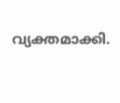വ്യക്തമാക്കി.